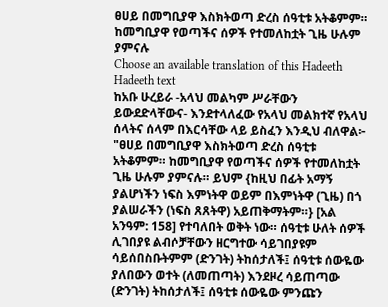ፀሀይ በመግቢያዋ እስክትወጣ ድረስ ሰዓቲቱ አትቆምም። ከመግቢያዋ የወጣችና ሰዎች የተመለከቷት ጊዜ ሁሉም ያምናሉ
Choose an available translation of this Hadeeth
Hadeeth text
ከአቡ ሁረይራ -አላህ መልካም ሥራቸውን ይውደድላቸውና- እንደተላለፈው የአላህ መልክተኛ የአላህ ሰላትና ሰላም በእርሳቸው ላይ ይስፈን እንዲህ ብለዋል፦ "ፀሀይ በመግቢያዋ እስክትወጣ ድረስ ሰዓቲቱ አትቆምም። ከመግቢያዋ የወጣችና ሰዎች የተመለከቷት ጊዜ ሁሉም ያምናሉ። ይህም {ከዚህ በፊት አማኝ ያልሆነችን ነፍስ እምነትዋ ወይም በእምነትዋ (ጊዜ) በጎ ያልሠራችን (ነፍስ ጸጸትዋ) አይጠቅማትም።} [አል አንዓም: 158] የተባለበት ወቅት ነው። ሰዓቲቱ ሁለት ሰዎች ሊገበያዩ ልብሶቻቸውን ዘርግተው ሳይገበያዩም ሳይሰበስቡትምም (ድንገት) ትከሰታለች፤ ሰዓቲቱ ሰውዬው ያለበውን ወተት (ለመጠጣት) እንደዞረ ሳይጠጣው (ድንገት) ትከሰታለች፤ ሰዓቲቱ ሰውዬው ምንጩን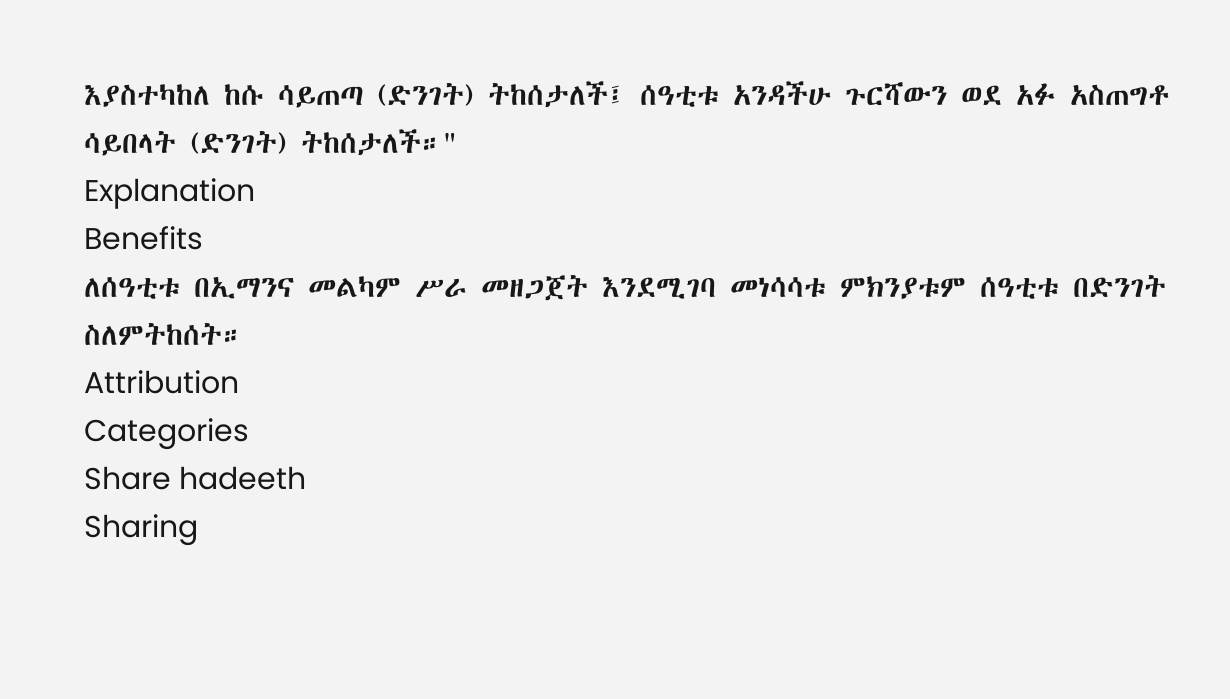እያስተካከለ ከሱ ሳይጠጣ (ድንገት) ትከሰታለች፤ ሰዓቲቱ አንዳችሁ ጉርሻውን ወደ አፉ አስጠግቶ ሳይበላት (ድንገት) ትከሰታለች።"
Explanation
Benefits
ለሰዓቲቱ በኢማንና መልካም ሥራ መዘጋጀት እንደሚገባ መነሳሳቱ ምክንያቱም ሰዓቲቱ በድንገት ስለምትከሰት።
Attribution
Categories
Share hadeeth
Sharing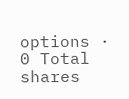options · 0 Total shares